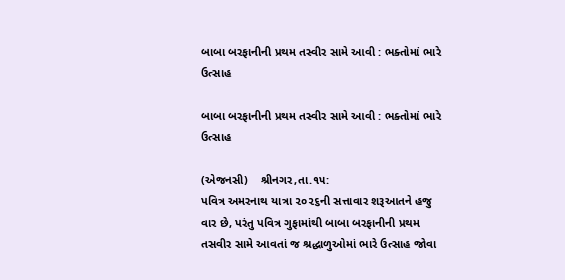બાબા બરફાનીની પ્રથમ તસ્વીર સામે આવી : ભક્તોમાં ભારે ઉત્સાહ

બાબા બરફાનીની પ્રથમ તસ્વીર સામે આવી : ભક્તોમાં ભારે ઉત્સાહ

(એજનસી)    શ્રીનગર,તા.૧૫:
પવિત્ર અમરનાથ યાત્રા ૨૦૨૬ની સત્તાવાર શરૂઆતને હજુ વાર છે, પરંતુ પવિત્ર ગુફામાંથી બાબા બરફાનીની પ્રથમ તસવીર સામે આવતાં જ શ્રદ્ધાળુઓમાં ભારે ઉત્સાહ જોવા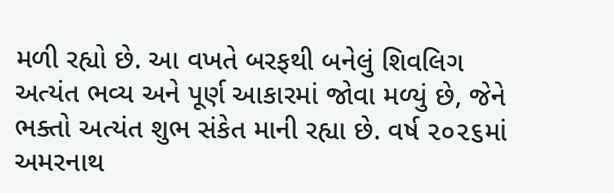મળી રહ્યો છે. આ વખતે બરફથી બનેલું શિવલિગ અત્યંત ભવ્ય અને પૂર્ણ આકારમાં જોવા મળ્યું છે, જેને ભક્તો અત્યંત શુભ સંકેત માની રહ્યા છે. વર્ષ ૨૦૨૬માં અમરનાથ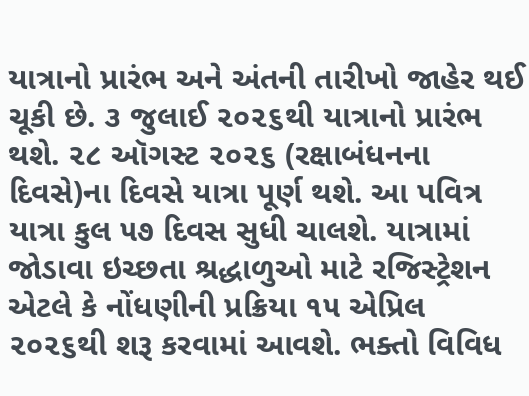યાત્રાનો પ્રારંભ અને અંતની તારીખો જાહેર થઈ ચૂકી છે. ૩ જુલાઈ ૨૦૨૬થી યાત્રાનો પ્રારંભ થશે. ૨૮ ઑગસ્ટ ૨૦૨૬ (રક્ષાબંધનના દિવસે)ના દિવસે યાત્રા પૂર્ણ થશે. આ પવિત્ર યાત્રા કુલ ૫૭ દિવસ સુધી ચાલશે. યાત્રામાં જોડાવા ઇચ્છતા શ્રદ્ધાળુઓ માટે રજિસ્ટ્રેશન એટલે કે નોંધણીની પ્રક્રિયા ૧૫ એપ્રિલ ૨૦૨૬થી શરૂ કરવામાં આવશે. ભક્તો વિવિધ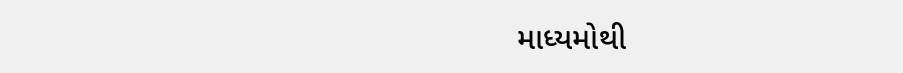માધ્યમોથી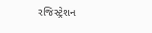રજિસ્ટ્રેશન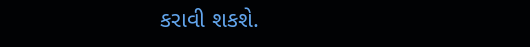કરાવી શકશે.